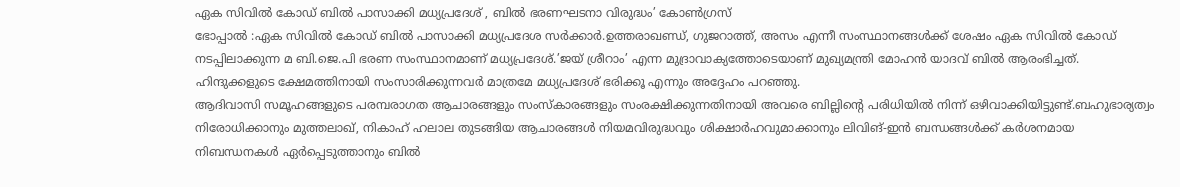ഏക സിവിൽ കോഡ് ബിൽ പാസാക്കി മധ്യപ്രദേശ് , ബിൽ ഭരണഘടനാ വിരുദ്ധം’ കോൺഗ്രസ്
ഭോപ്പാൽ :ഏക സിവിൽ കോഡ് ബിൽ പാസാക്കി മധ്യപ്രദേശ സർക്കാർ.ഉത്തരാഖണ്ഡ്, ഗുജറാത്ത്, അസം എന്നീ സംസ്ഥാനങ്ങൾക്ക് ശേഷം ഏക സിവിൽ കോഡ് നടപ്പിലാക്കുന്ന മ ബി.ജെ.പി ഭരണ സംസ്ഥാനമാണ് മധ്യപ്രദേശ്.’ജയ് ശ്രീറാം’ എന്ന മുദ്രാവാക്യത്തോടെയാണ് മുഖ്യമന്ത്രി മോഹൻ യാദവ് ബിൽ ആരംഭിച്ചത്. ഹിന്ദുക്കളുടെ ക്ഷേമത്തിനായി സംസാരിക്കുന്നവർ മാത്രമേ മധ്യപ്രദേശ് ഭരിക്കൂ എന്നും അദ്ദേഹം പറഞ്ഞു.
ആദിവാസി സമൂഹങ്ങളുടെ പരമ്പരാഗത ആചാരങ്ങളും സംസ്കാരങ്ങളും സംരക്ഷിക്കുന്നതിനായി അവരെ ബില്ലിന്റെ പരിധിയിൽ നിന്ന് ഒഴിവാക്കിയിട്ടുണ്ട്.ബഹുഭാര്യത്വം നിരോധിക്കാനും മുത്തലാഖ്, നികാഹ് ഹലാല തുടങ്ങിയ ആചാരങ്ങൾ നിയമവിരുദ്ധവും ശിക്ഷാർഹവുമാക്കാനും ലിവിങ്-ഇൻ ബന്ധങ്ങൾക്ക് കർശനമായ നിബന്ധനകൾ ഏർപ്പെടുത്താനും ബിൽ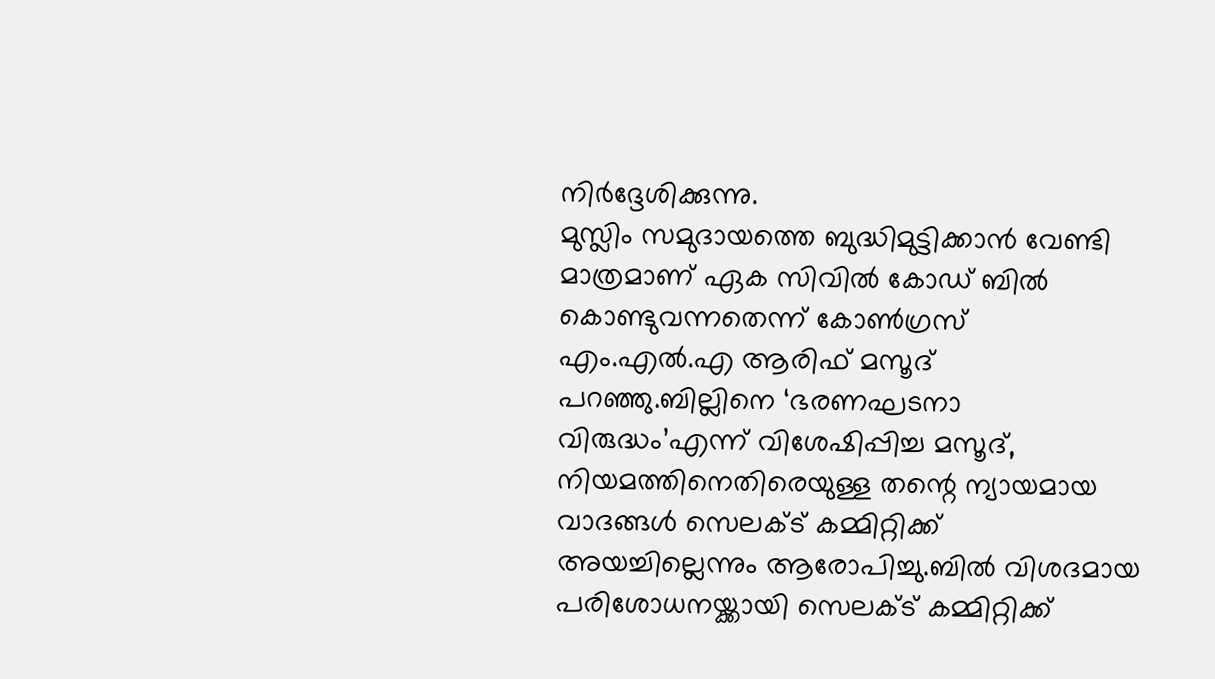നിർദ്ദേശിക്കുന്നു.
മുസ്ലിം സമുദായത്തെ ബുദ്ധിമുട്ടിക്കാൻ വേണ്ടി മാത്രമാണ് ഏക സിവിൽ കോഡ് ബിൽ കൊണ്ടുവന്നതെന്ന് കോൺഗ്രസ് എം.എൽ.എ ആരിഫ് മസൂദ് പറഞ്ഞു.ബില്ലിനെ ‘ഭരണഘടനാ വിരുദ്ധം’എന്ന് വിശേഷിപ്പിച്ച മസൂദ്, നിയമത്തിനെതിരെയുള്ള തന്റെ ന്യായമായ വാദങ്ങൾ സെലക്ട് കമ്മിറ്റിക്ക് അയച്ചില്ലെന്നും ആരോപിച്ചു.ബിൽ വിശദമായ പരിശോധനയ്ക്കായി സെലക്ട് കമ്മിറ്റിക്ക്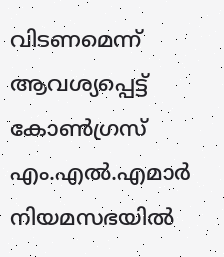വിടണമെന്ന് ആവശ്യപ്പെട്ട് കോൺഗ്രസ് എം.എൽ.എമാർ നിയമസഭയിൽ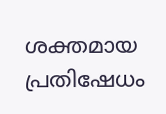ശക്തമായ പ്രതിഷേധം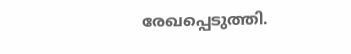രേഖപ്പെടുത്തി.